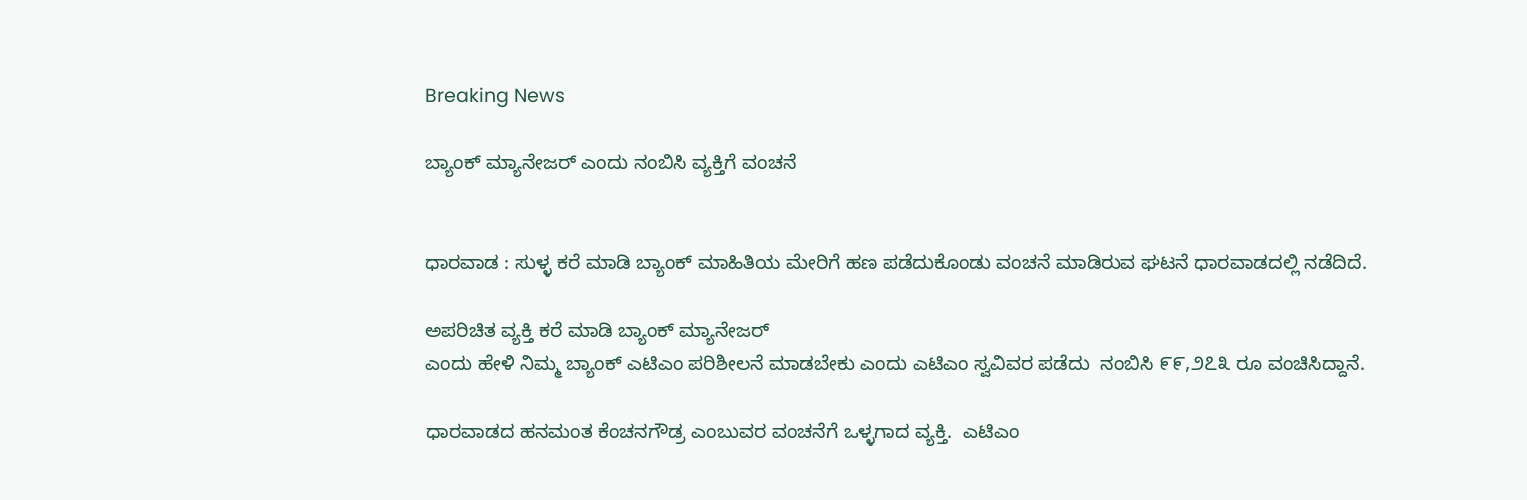Breaking News

ಬ್ಯಾಂಕ್ ಮ್ಯಾನೇಜರ್ ಎಂದು ನಂಬಿಸಿ ವ್ಯಕ್ತಿಗೆ ವಂಚನೆ


ಧಾರವಾಡ : ಸುಳ್ಳ ಕರೆ ಮಾಡಿ ಬ್ಯಾಂಕ್ ಮಾಹಿತಿಯ ಮೇರಿಗೆ ಹಣ ಪಡೆದುಕೊಂಡು ವಂಚನೆ ಮಾಡಿರುವ ಘಟನೆ ಧಾರವಾಡದಲ್ಲಿ ನಡೆದಿದೆ.

ಅಪರಿಚಿತ ವ್ಯಕ್ತಿ ಕರೆ ಮಾಡಿ ಬ್ಯಾಂಕ್ ಮ್ಯಾನೇಜರ್
ಎಂದು ಹೇಳಿ ನಿಮ್ಮ ಬ್ಯಾಂಕ್ ಎಟಿಎಂ ಪರಿಶೀಲನೆ ಮಾಡಬೇಕು ಎಂದು ಎಟಿಎಂ ಸ್ವವಿವರ ಪಡೆದು  ನಂಬಿಸಿ ೯೯,೨೭೩ ರೂ ವಂಚಿಸಿದ್ದಾನೆ.

ಧಾರವಾಡದ ಹನಮಂತ ಕೆಂಚನಗೌಡ್ರ ಎಂಬುವರ ವಂಚನೆಗೆ ಒಳ್ಳಗಾದ ವ್ಯಕ್ತಿ.  ಎಟಿಎಂ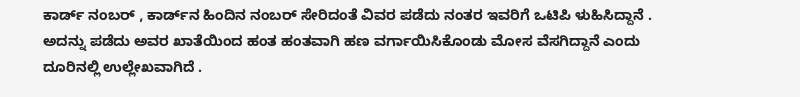ಕಾರ್ಡ್ ನಂಬರ್ , ಕಾರ್ಡ್‌ನ ಹಿಂದಿನ ನಂಬರ್ ಸೇರಿದಂತೆ ವಿವರ ಪಡೆದು ನಂತರ ಇವರಿಗೆ ಒಟಿಪಿ ಳುಹಿಸಿದ್ದಾನೆ . ಅದನ್ನು ಪಡೆದು ಅವರ ಖಾತೆಯಿಂದ ಹಂತ ಹಂತವಾಗಿ ಹಣ ವರ್ಗಾಯಿಸಿಕೊಂಡು ಮೋಸ ವೆಸಗಿದ್ದಾನೆ ಎಂದು ದೂರಿನಲ್ಲಿ ಉಲ್ಲೇಖವಾಗಿದೆ .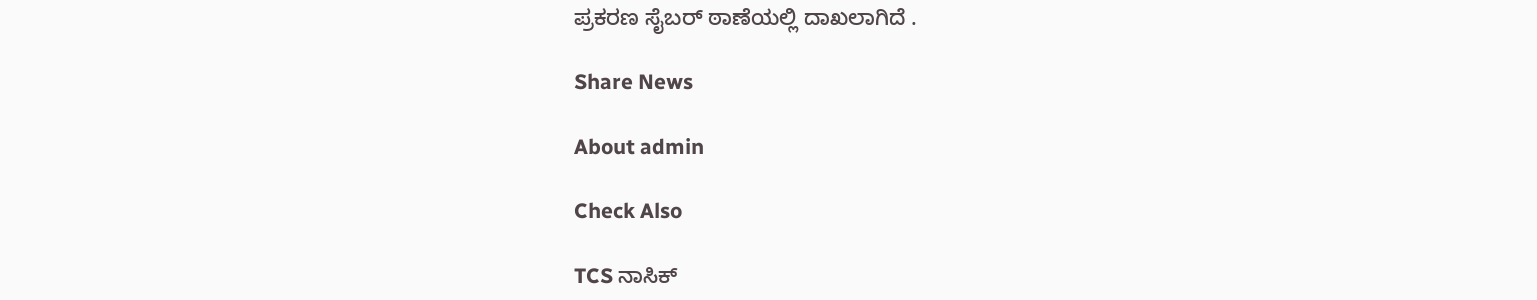ಪ್ರಕರಣ ಸೈಬರ್ ಠಾಣೆಯಲ್ಲಿ ದಾಖಲಾಗಿದೆ .

Share News

About admin

Check Also

TCS ನಾಸಿಕ್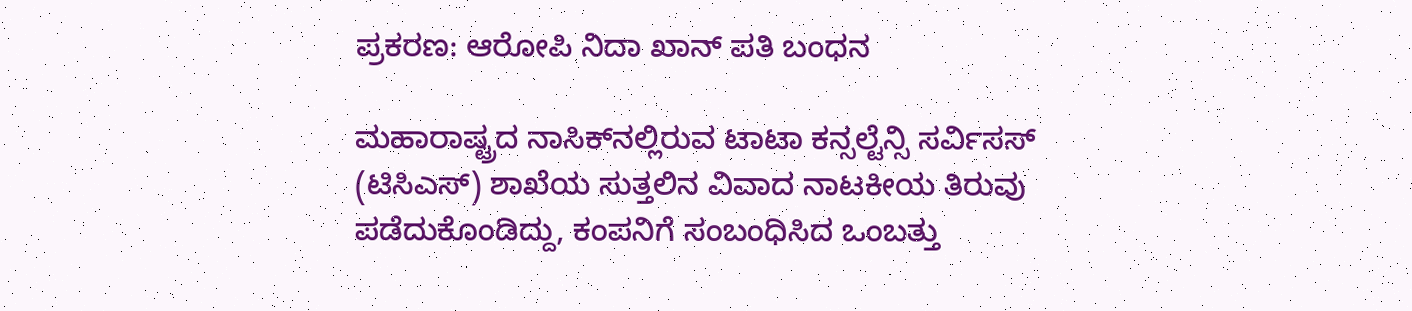ಪ್ರಕರಣ: ಆರೋಪಿ ನಿದಾ ಖಾನ್ ಪತಿ ಬಂಧನ

ಮಹಾರಾಷ್ಟ್ರದ ನಾಸಿಕ್‌ನಲ್ಲಿರುವ ಟಾಟಾ ಕನ್ಸಲ್ಟೆನ್ಸಿ ಸರ್ವಿಸಸ್ (ಟಿಸಿಎಸ್) ಶಾಖೆಯ ಸುತ್ತಲಿನ ವಿವಾದ ನಾಟಕೀಯ ತಿರುವು ಪಡೆದುಕೊಂಡಿದ್ದು, ಕಂಪನಿಗೆ ಸಂಬಂಧಿಸಿದ ಒಂಬತ್ತು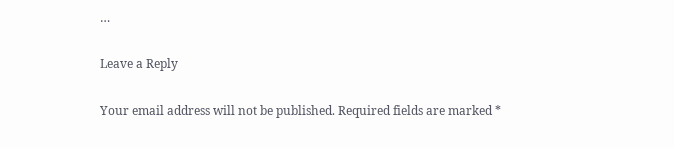…

Leave a Reply

Your email address will not be published. Required fields are marked *